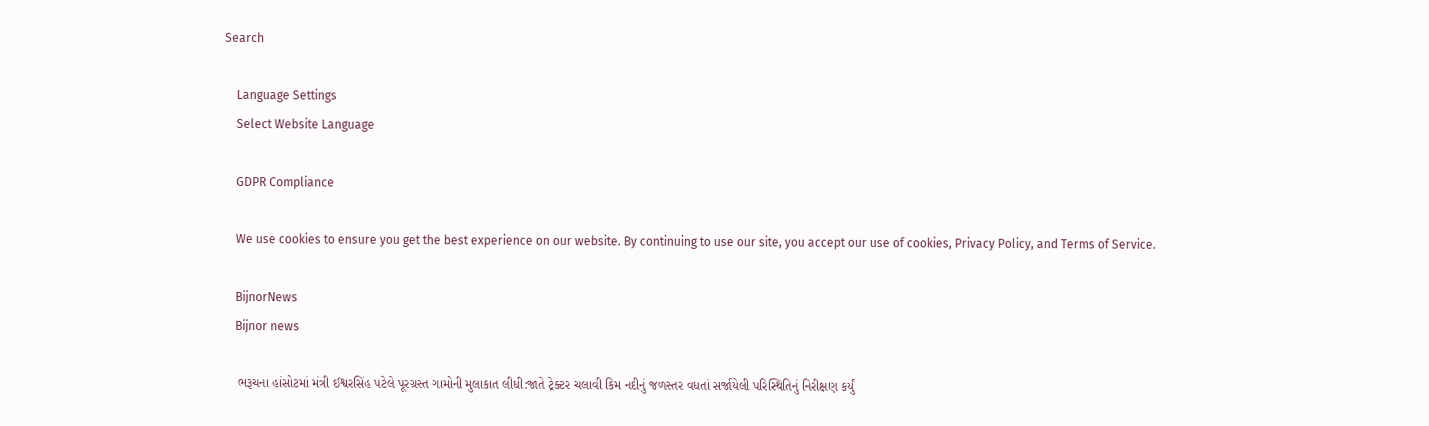Search

    Language Settings
    Select Website Language

    GDPR Compliance

    We use cookies to ensure you get the best experience on our website. By continuing to use our site, you accept our use of cookies, Privacy Policy, and Terms of Service.

    BijnorNews
    Bijnor news

    ભરૂચના હાંસોટમાં મંત્રી ઈશ્વરસિંહ પટેલે પૂરગ્રસ્ત ગામોની મુલાકાત લીધી:જાતે ટ્રેક્ટર ચલાવી કિમ નદીનું જળસ્તર વધતાં સર્જાયેલી પરિસ્થિતિનું નિરીક્ષણ કર્યું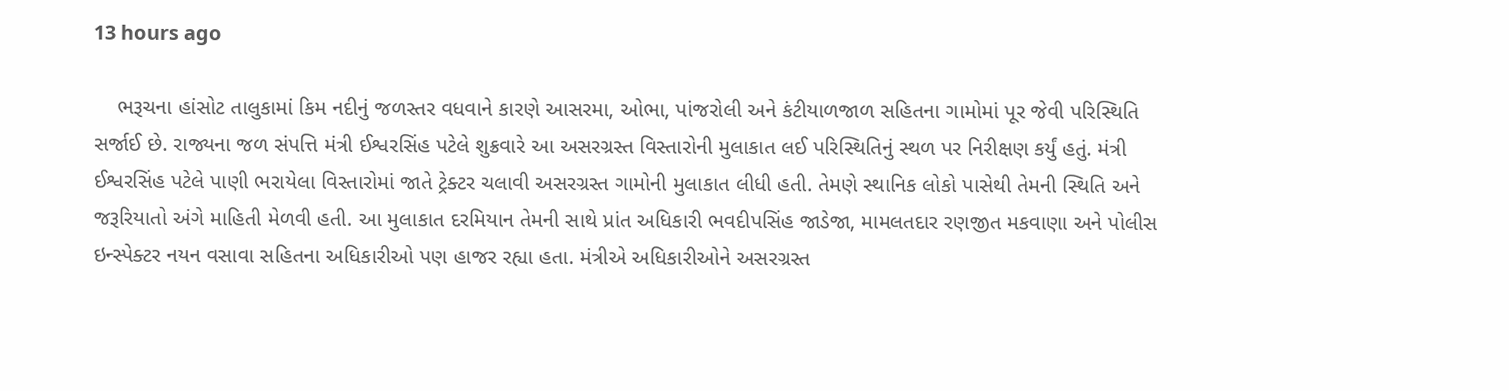13 hours ago

    ભરૂચના હાંસોટ તાલુકામાં કિમ નદીનું જળસ્તર વધવાને કારણે આસરમા, ઓભા, પાંજરોલી અને કંટીયાળજાળ સહિતના ગામોમાં પૂર જેવી પરિસ્થિતિ સર્જાઈ છે. રાજ્યના જળ સંપત્તિ મંત્રી ઈશ્વરસિંહ પટેલે શુક્રવારે આ અસરગ્રસ્ત વિસ્તારોની મુલાકાત લઈ પરિસ્થિતિનું સ્થળ પર નિરીક્ષણ કર્યું હતું. મંત્રી ઈશ્વરસિંહ પટેલે પાણી ભરાયેલા વિસ્તારોમાં જાતે ટ્રેક્ટર ચલાવી અસરગ્રસ્ત ગામોની મુલાકાત લીધી હતી. તેમણે સ્થાનિક લોકો પાસેથી તેમની સ્થિતિ અને જરૂરિયાતો અંગે માહિતી મેળવી હતી. આ મુલાકાત દરમિયાન તેમની સાથે પ્રાંત અધિકારી ભવદીપસિંહ જાડેજા, મામલતદાર રણજીત મકવાણા અને પોલીસ ઇન્સ્પેક્ટર નયન વસાવા સહિતના અધિકારીઓ પણ હાજર રહ્યા હતા. મંત્રીએ અધિકારીઓને અસરગ્રસ્ત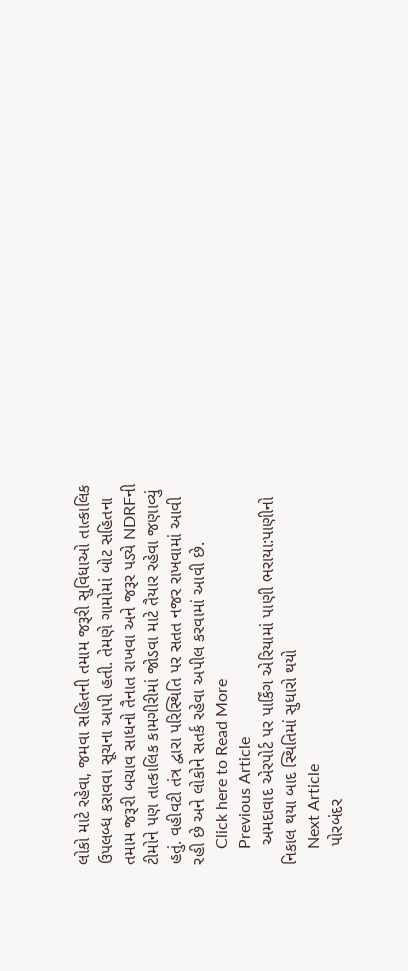લોકો માટે રહેવા, જમવા સહિતની તમામ જરૂરી સુવિધાઓ તાત્કાલિક ઉપલબ્ધ કરાવવા સૂચના આપી હતી. તેમણે ગામોમાં બોટ સહિતના તમામ જરૂરી બચાવ સાધનો તૈનાત રાખવા અને જરૂર પડ્યે NDRFની ટીમોને પણ તાત્કાલિક કામગીરીમાં જોડવા માટે તૈયાર રહેવા જણાવ્યું હતું. વહીવટી તંત્ર દ્વારા પરિસ્થિતિ પર સતત નજર રાખવામાં આવી રહી છે અને લોકોને સતર્ક રહેવા અપીલ કરવામાં આવી છે.
    Click here to Read More
    Previous Article
    અમદાવાદ એરપોર્ટ પર પાર્કિંગ એરિયામાં પાણી ભરાયા:પાણીનો નિકાલ થયા બાદ સ્થિતિમાં સુધારો થયો
    Next Article
    પોરબંદર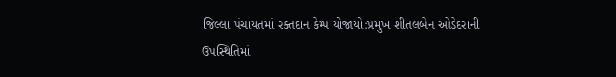જિલ્લા પંચાયતમાં રક્તદાન કેમ્પ યોજાયો:પ્રમુખ શીતલબેન ઓડેદરાની ઉપસ્થિતિમાં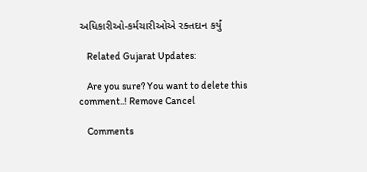અધિકારીઓ-કર્મચારીઓએ રક્તદાન કર્યું

    Related Gujarat Updates:

    Are you sure? You want to delete this comment..! Remove Cancel

    Comments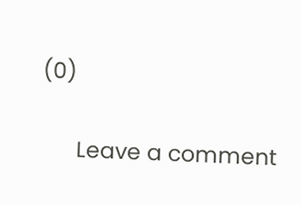(0)

      Leave a comment